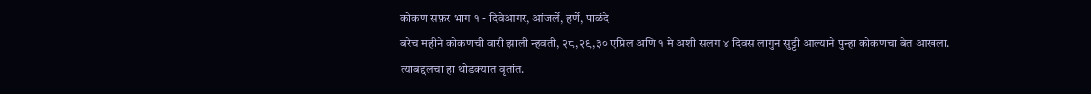कोकण सफ़र भाग १ - दिवेआगर, आंजर्ले, हर्णे, पाळंदे
बरेच महीने कोकणची वारी झाली न्हवती, २८,२९,३० एप्रिल अणि १ मे अशी सलग ४ दिवस लागुन सुट्टी आल्याने पुन्हा कोकणचा बेत आखला.
त्याबद्दलचा हा थोडक्यात वृतांत.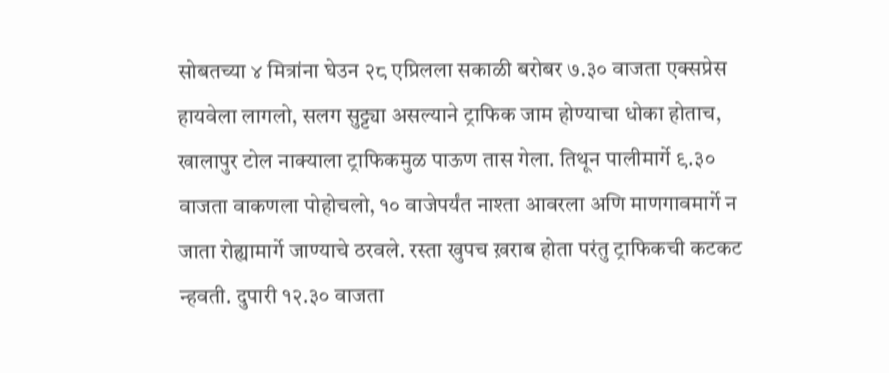सोबतच्या ४ मित्रांना घेउन २८ एप्रिलला सकाळी बरोबर ७.३० वाजता एक्सप्रेस हायवेला लागलो, सलग सुट्ट्या असल्याने ट्राफिक जाम होण्याचा धोका होताच, खालापुर टोल नाक्याला ट्राफिकमुळ पाऊण तास गेला. तिथून पालीमार्गे ९.३० वाजता वाकणला पोहोचलो, १० वाजेपर्यंत नाश्ता आवरला अणि माणगावमार्गे न जाता रोह्यामार्गे जाण्याचे ठरवले. रस्ता खुपच ख़राब होता परंतु ट्राफिकची कटकट न्हवती. दुपारी १२.३० वाजता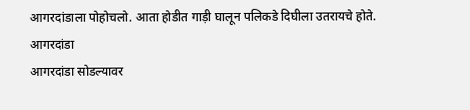आगरदांडाला पोहोचलो. आता होडीत गाड़ी घालून पलिकडे दिघीला उतरायचे होते.
आगरदांडा
आगरदांडा सोडल्यावर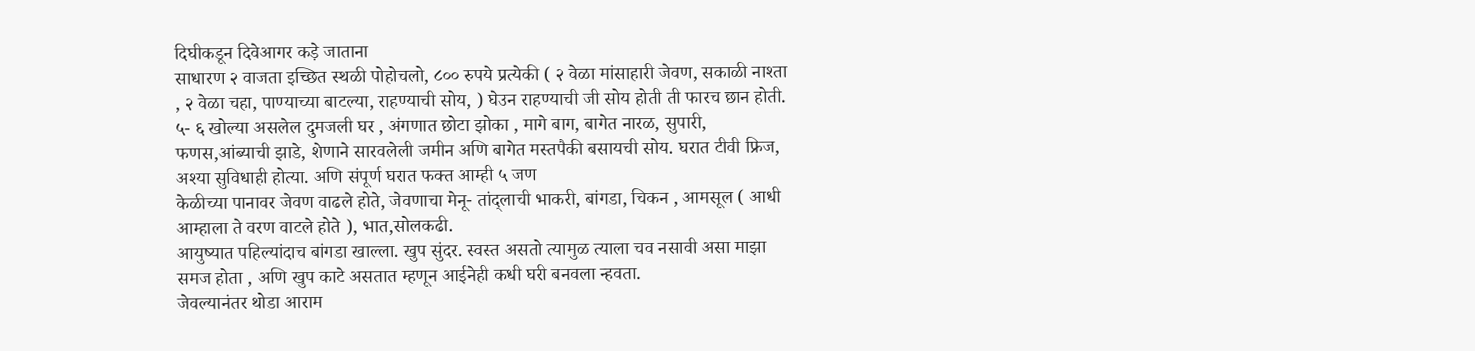दिघीकडून दिवेआगर कड़े जाताना
साधारण २ वाजता इच्छित स्थळी पोहोचलो, ८०० रुपये प्रत्येकी ( २ वेळा मांसाहारी जेवण, सकाळी नाश्ता , २ वेळा चहा, पाण्याच्या बाटल्या, राहण्याची सोय, ) घेउन राहण्याची जी सोय होती ती फारच छान होती. ५- ६ खोल्या असलेल दुमजली घर , अंगणात छोटा झोका , मागे बाग, बागेत नारळ, सुपारी, फणस,आंब्याची झाडे, शेणाने सारवलेली जमीन अणि बागेत मस्तपैकी बसायची सोय. घरात टीवी फ्रिज, अश्या सुविधाही होत्या. अणि संपूर्ण घरात फक्त आम्ही ५ जण
केळीच्या पानावर जेवण वाढले होते, जेवणाचा मेनू- तांद्लाची भाकरी, बांगडा, चिकन , आमसूल ( आधी आम्हाला ते वरण वाटले होते ), भात,सोलकढी.
आयुष्यात पहिल्यांदाच बांगडा खाल्ला. खुप सुंदर. स्वस्त असतो त्यामुळ त्याला चव नसावी असा माझा समज होता , अणि खुप काटे असतात म्हणून आईनेही कधी घरी बनवला न्हवता.
जेवल्यानंतर थोडा आराम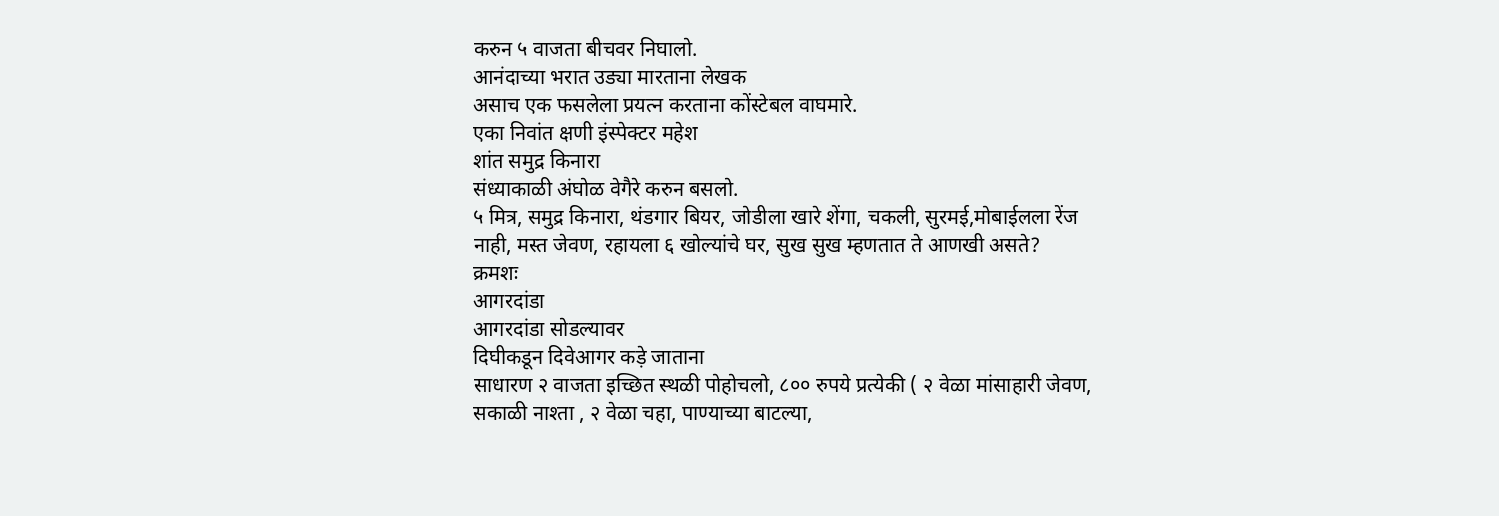करुन ५ वाजता बीचवर निघालो.
आनंदाच्या भरात उड्या मारताना लेखक
असाच एक फसलेला प्रयत्न करताना कोंस्टेबल वाघमारे.
एका निवांत क्षणी इंस्पेक्टर महेश
शांत समुद्र किनारा
संध्याकाळी अंघोळ वेगैरे करुन बसलो.
५ मित्र, समुद्र किनारा, थंडगार बियर, जोडीला खारे शेंगा, चकली, सुरमई,मोबाईलला रेंज नाही, मस्त जेवण, रहायला ६ खोल्यांचे घर, सुख सुख म्हणतात ते आणखी असते?
क्रमशः
आगरदांडा
आगरदांडा सोडल्यावर
दिघीकडून दिवेआगर कड़े जाताना
साधारण २ वाजता इच्छित स्थळी पोहोचलो, ८०० रुपये प्रत्येकी ( २ वेळा मांसाहारी जेवण, सकाळी नाश्ता , २ वेळा चहा, पाण्याच्या बाटल्या,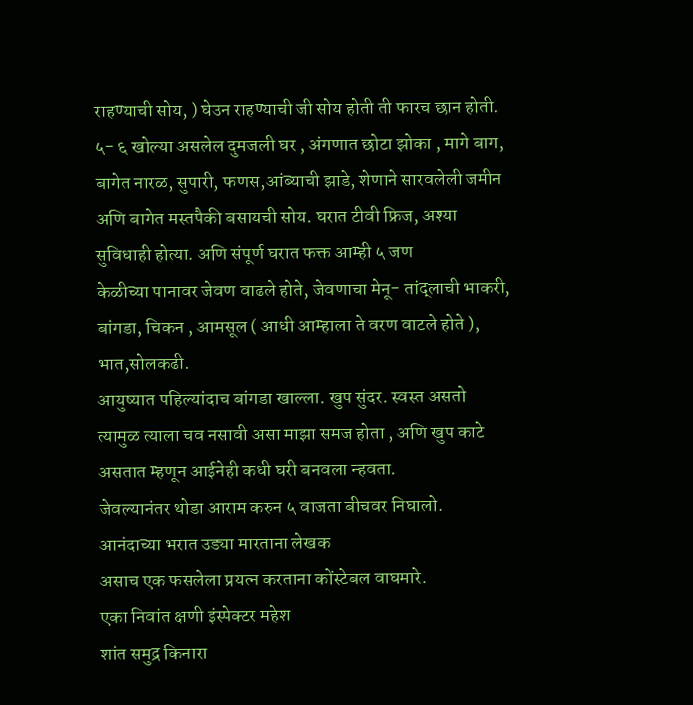राहण्याची सोय, ) घेउन राहण्याची जी सोय होती ती फारच छान होती. ५- ६ खोल्या असलेल दुमजली घर , अंगणात छोटा झोका , मागे बाग, बागेत नारळ, सुपारी, फणस,आंब्याची झाडे, शेणाने सारवलेली जमीन अणि बागेत मस्तपैकी बसायची सोय. घरात टीवी फ्रिज, अश्या सुविधाही होत्या. अणि संपूर्ण घरात फक्त आम्ही ५ जण
केळीच्या पानावर जेवण वाढले होते, जेवणाचा मेनू- तांद्लाची भाकरी, बांगडा, चिकन , आमसूल ( आधी आम्हाला ते वरण वाटले होते ), भात,सोलकढी.
आयुष्यात पहिल्यांदाच बांगडा खाल्ला. खुप सुंदर. स्वस्त असतो त्यामुळ त्याला चव नसावी असा माझा समज होता , अणि खुप काटे असतात म्हणून आईनेही कधी घरी बनवला न्हवता.
जेवल्यानंतर थोडा आराम करुन ५ वाजता बीचवर निघालो.
आनंदाच्या भरात उड्या मारताना लेखक
असाच एक फसलेला प्रयत्न करताना कोंस्टेबल वाघमारे.
एका निवांत क्षणी इंस्पेक्टर महेश
शांत समुद्र किनारा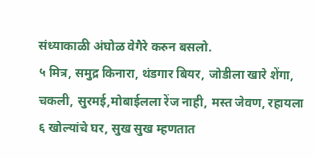संध्याकाळी अंघोळ वेगैरे करुन बसलो.
५ मित्र, समुद्र किनारा, थंडगार बियर, जोडीला खारे शेंगा, चकली, सुरमई,मोबाईलला रेंज नाही, मस्त जेवण, रहायला ६ खोल्यांचे घर, सुख सुख म्हणतात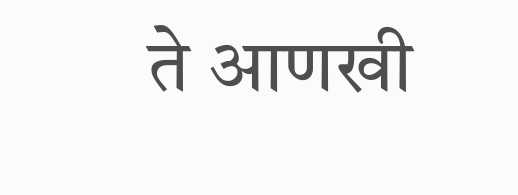ते आणखी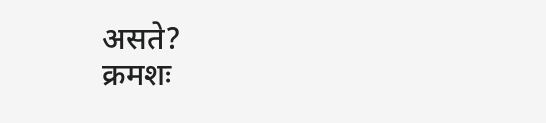असते?
क्रमशः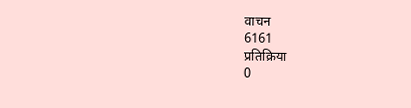वाचन
6161
प्रतिक्रिया
0